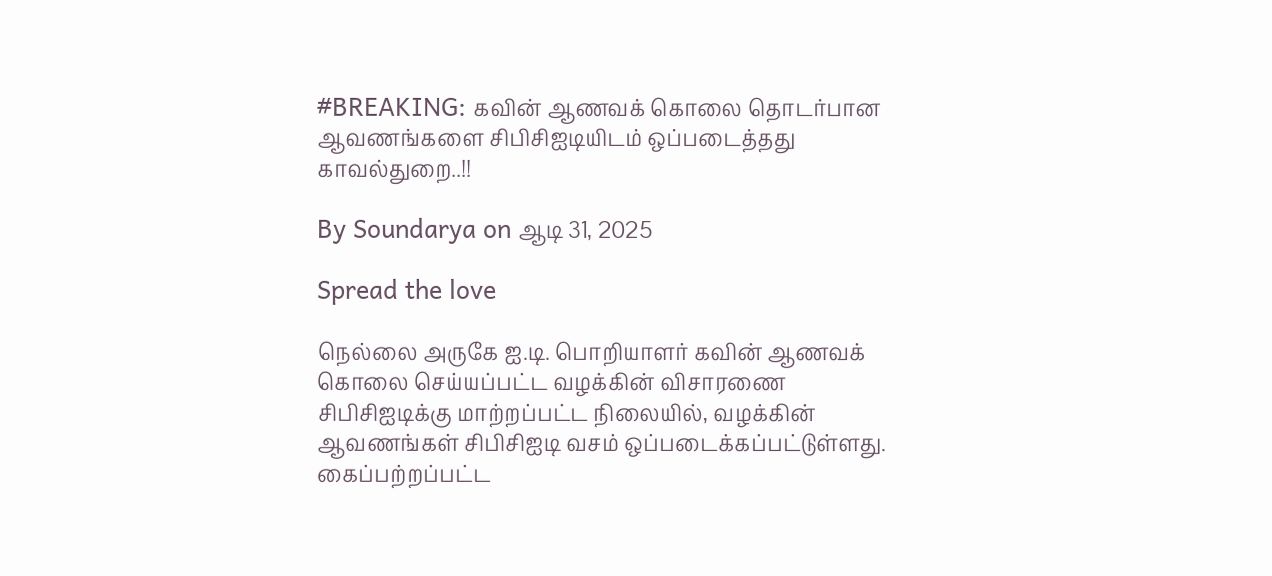#BREAKING: கவின் ஆணவக் கொலை தொடர்பான ஆவணங்களை சிபிசிஐடியிடம் ஒப்படைத்தது காவல்துறை..!!

By Soundarya on ஆடி 31, 2025

Spread the love

நெல்லை அருகே ஐ.டி. பொறியாளர் கவின் ஆணவக் கொலை செய்யப்பட்ட வழக்கின் விசாரணை சிபிசிஐடிக்கு மாற்றப்பட்ட நிலையில், வழக்கின் ஆவணங்கள் சிபிசிஐடி வசம் ஒப்படைக்கப்பட்டுள்ளது.  கைப்பற்றப்பட்ட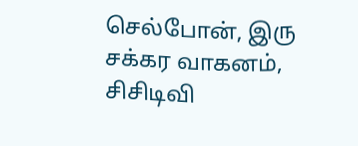செல்போன், இரு சக்கர வாகனம், சிசிடிவி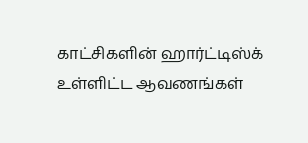காட்சிகளின் ஹார்ட்டிஸ்க் உள்ளிட்ட ஆவணங்கள்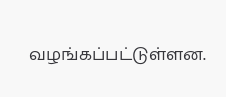வழங்கப்பட்டுள்ளன.